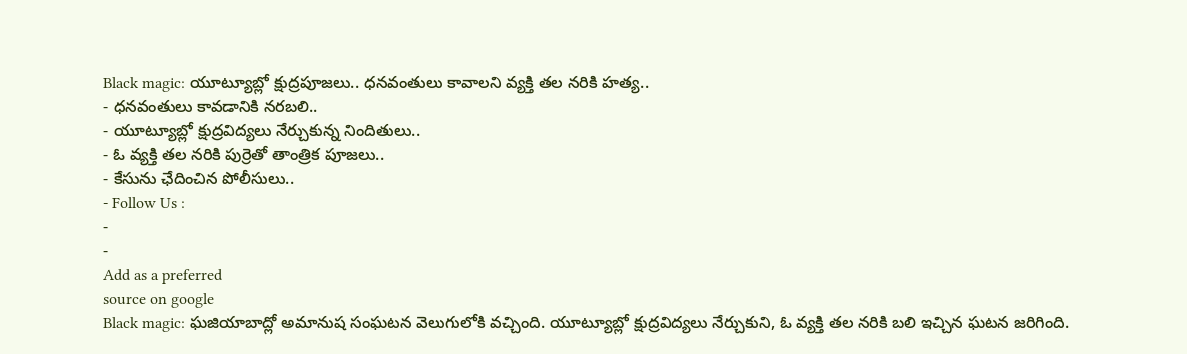Black magic: యూట్యూబ్లో క్షుద్రపూజలు.. ధనవంతులు కావాలని వ్యక్తి తల నరికి హత్య..
- ధనవంతులు కావడానికి నరబలి..
- యూట్యూబ్లో క్షుద్రవిద్యలు నేర్చుకున్న నిందితులు..
- ఓ వ్యక్తి తల నరికి పుర్రెతో తాంత్రిక పూజలు..
- కేసును ఛేదించిన పోలీసులు..
- Follow Us :
-
-
Add as a preferred
source on google
Black magic: ఘజియాబాద్లో అమానుష సంఘటన వెలుగులోకి వచ్చింది. యూట్యూబ్లో క్షుద్రవిద్యలు నేర్చుకుని, ఓ వ్యక్తి తల నరికి బలి ఇచ్చిన ఘటన జరిగింది.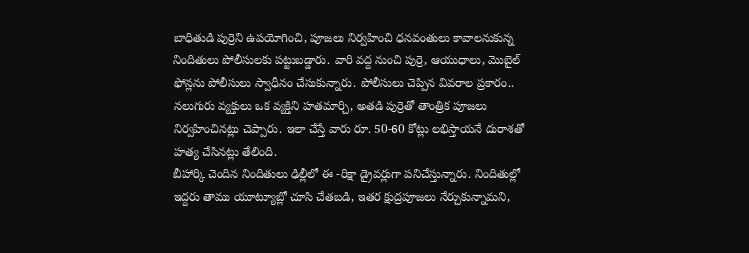బాధితుడి పుర్రెని ఉపయోగించి, పూజలు నిర్వహించి ధనవంతులు కావాలనుకున్న నిందితులు పోలీసులకు పట్టుబడ్డారు. వారి వద్ద నుంచి పుర్రె, ఆయుధాలు, మొబైల్ ఫోన్లను పోలీసులు స్వాధీనం చేసుకున్నారు. పోలీసులు చెప్పిన వివరాల ప్రకారం.. నలుగురు వ్యక్తులు ఒక వ్యక్తిని హతమార్చి, అతడి పుర్రెతో తాంత్రిక పూజలు నిర్వహించినట్లు చెప్పారు. ఇలా చేస్తే వారు రూ. 50-60 కోట్లు లభిస్తాయనే దురాశతో హత్య చేసినట్లు తేలింది.
బీహార్కి చెందిన నిందితులు ఢిల్లీలో ఈ -రిక్షా డ్రైవర్లుగా పనిచేస్తున్నారు. నిందితుల్లో ఇద్దరు తాము యూట్యూబ్లో చూసి చేతబడి, ఇతర క్షుద్రపూజలు నేర్చుకున్నామని,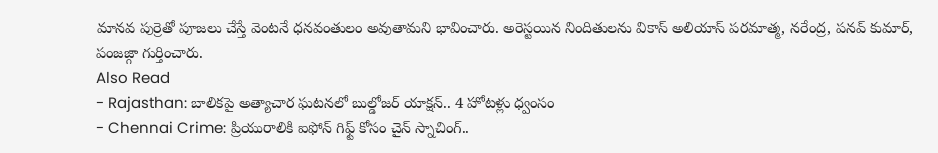మానవ పుర్రెతో పూజలు చేస్తే వెంటనే ధనవంతులం అవుతామని భావించారు. అరెస్టయిన నిందితులను వికాస్ అలియాస్ పరమాత్మ, నరేంద్ర, పనవ్ కుమార్, పంజజ్గా గుర్తించారు.
Also Read
- Rajasthan: బాలికపై అత్యాచార ఘటనలో బుల్డోజర్ యాక్షన్.. 4 హోటళ్లు ధ్వంసం
- Chennai Crime: ప్రియురాలికి ఐఫోన్ గిఫ్ట్ కోసం చైన్ స్నాచింగ్..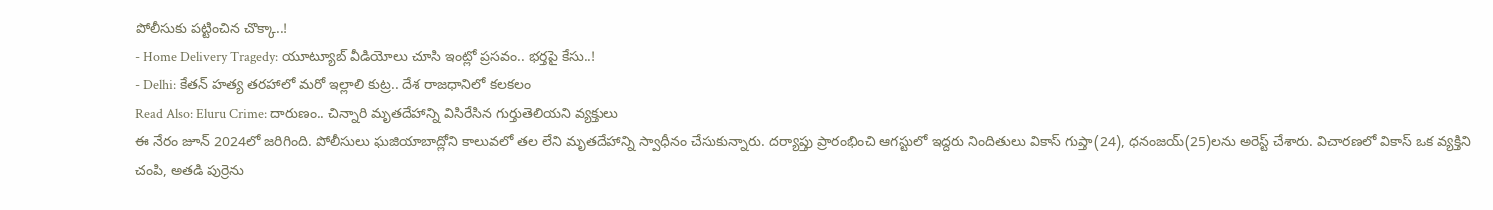పోలీసుకు పట్టించిన చొక్కా..!
- Home Delivery Tragedy: యూట్యూబ్ వీడియోలు చూసి ఇంట్లో ప్రసవం.. భర్తపై కేసు..!
- Delhi: కేతన్ హత్య తరహాలో మరో ఇల్లాలి కుట్ర.. దేశ రాజధానిలో కలకలం
Read Also: Eluru Crime: దారుణం.. చిన్నారి మృతదేహాన్ని విసిరేసిన గుర్తుతెలియని వ్యక్తులు
ఈ నేరం జూన్ 2024లో జరిగింది. పోలీసులు ఘజియాబాద్లోని కాలువలో తల లేని మృతదేహాన్ని స్వాధీనం చేసుకున్నారు. దర్యాప్తు ప్రారంభించి ఆగస్టులో ఇద్దరు నిందితులు వికాస్ గుప్తా(24), ధనంజయ్(25)లను అరెస్ట్ చేశారు. విచారణలో వికాస్ ఒక వ్యక్తిని చంపి, అతడి పుర్రెను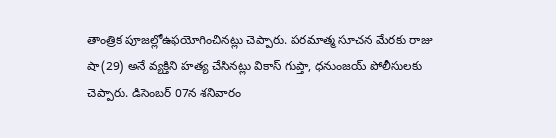తాంత్రిక పూజల్లోఉఫయోగించినట్లు చెప్పారు. పరమాత్మ సూచన మేరకు రాజు షా(29) అనే వ్యక్తిని హత్య చేసినట్లు వికాస్ గుప్తా, ధనుంజయ్ పోలీసులకు చెప్పారు. డిసెంబర్ 07న శనివారం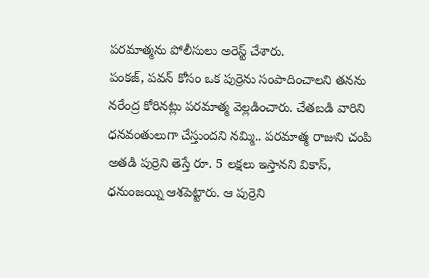పరమాత్మను పోలీసులు అరెస్ట్ చేశారు.
పంకజ్, పవన్ కోసం ఒక పుర్రెను సంపాదించాలని తనను నరేంద్ర కోరినట్లు పరమాత్మ వెల్లడించారు. చేతబడి వారిని ధనవంతులుగా చేస్తుందని నమ్మి.. పరమాత్మ రాజుని చంపి అతడి పుర్రెని తెస్తే రూ. 5 లక్షలు ఇస్తానని వికాస్, ధనుంజయ్ని ఆశపెట్టారు. ఆ పుర్రెని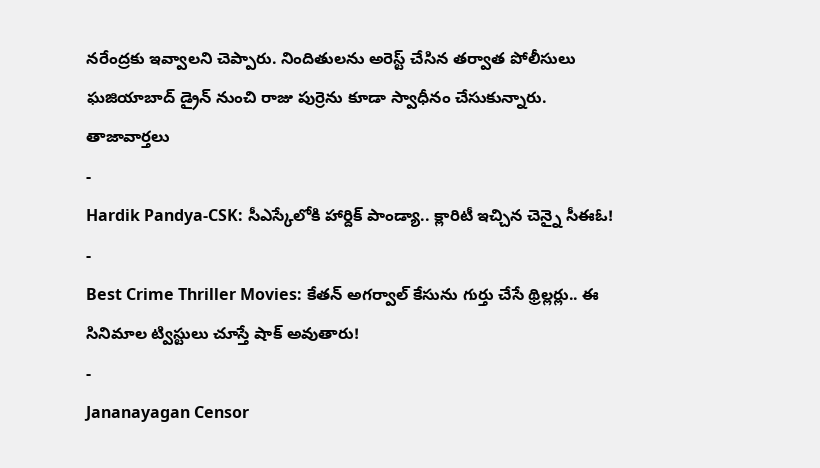నరేంద్రకు ఇవ్వాలని చెప్పారు. నిందితులను అరెస్ట్ చేసిన తర్వాత పోలీసులు ఘజియాబాద్ డ్రైన్ నుంచి రాజు పుర్రెను కూడా స్వాధీనం చేసుకున్నారు.
తాజావార్తలు
-
Hardik Pandya-CSK: సీఎస్కేలోకి హార్దిక్ పాండ్యా.. క్లారిటీ ఇచ్చిన చెన్నై సీఈఓ!
-
Best Crime Thriller Movies: కేతన్ అగర్వాల్ కేసును గుర్తు చేసే థ్రిల్లర్లు.. ఈ సినిమాల ట్విస్టులు చూస్తే షాక్ అవుతారు!
-
Jananayagan Censor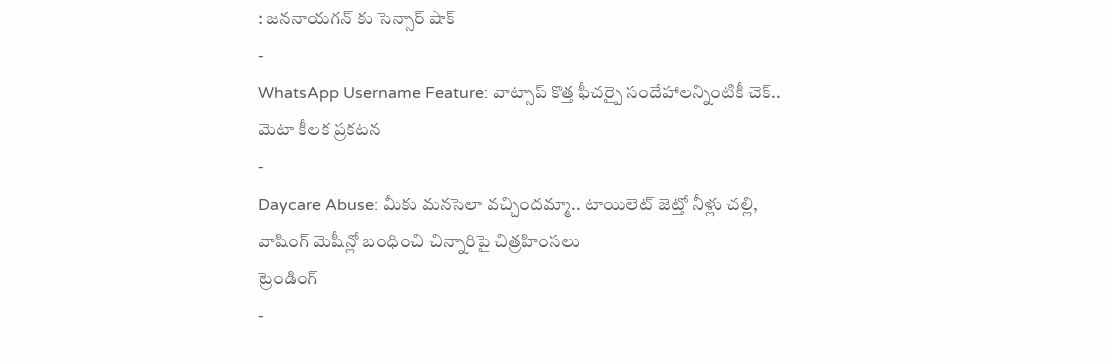: జననాయగన్ కు సెన్సార్ షాక్
-
WhatsApp Username Feature: వాట్సాప్ కొత్త ఫీచర్పై సందేహాలన్నింటికీ చెక్.. మెటా కీలక ప్రకటన
-
Daycare Abuse: మీకు మనసెలా వచ్చిందమ్మా.. టాయిలెట్ జెట్తో నీళ్లు చల్లి, వాషింగ్ మెషీన్లో బంధించి చిన్నారిపై చిత్రహింసలు
ట్రెండింగ్
-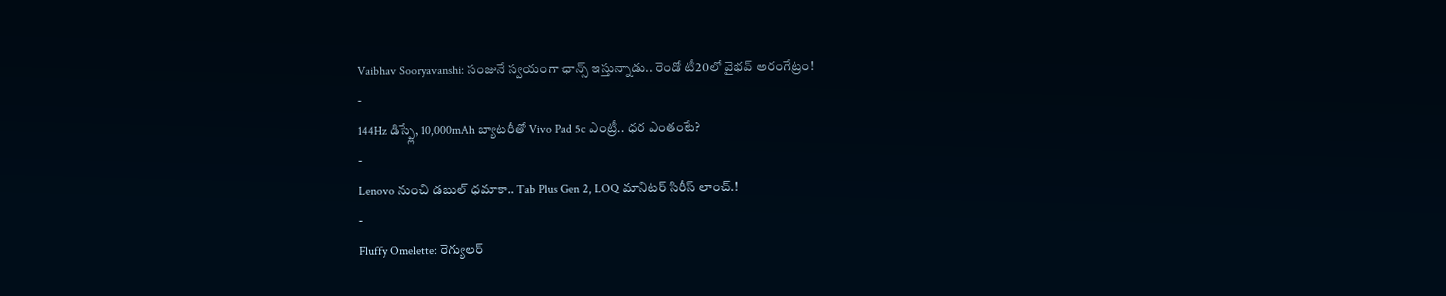Vaibhav Sooryavanshi: సంజునే స్వయంగా ఛాన్స్ ఇస్తున్నాడు.. రెండో టీ20లో వైభవ్ అరంగేట్రం!
-
144Hz డిస్ప్లే, 10,000mAh బ్యాటరీతో Vivo Pad 5c ఎంట్రీ.. ధర ఎంతంటే?
-
Lenovo నుంచి డబుల్ ధమాకా.. Tab Plus Gen 2, LOQ మానిటర్ సిరీస్ లాంచ్.!
-
Fluffy Omelette: రెగ్యులర్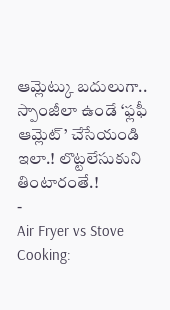ఆమ్లెట్కు బదులుగా.. స్పాంజీలా ఉండే ‘ఫ్లఫీ ఆమ్లెట్’ చేసేయండి ఇలా.! లొట్టలేసుకుని తింటారంతే.!
-
Air Fryer vs Stove Cooking: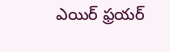ఎయిర్ ఫ్రయర్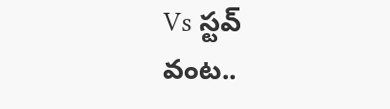Vs స్టవ్ వంట..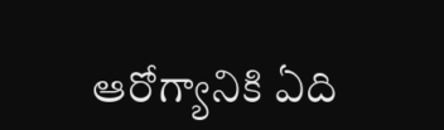ఆరోగ్యానికి ఏది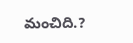మంచిది.?